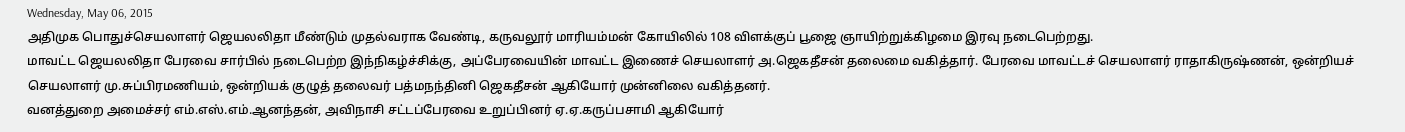Wednesday, May 06, 2015
அதிமுக பொதுச்செயலாளர் ஜெயலலிதா மீண்டும் முதல்வராக வேண்டி, கருவலூர் மாரியம்மன் கோயிலில் 108 விளக்குப் பூஜை ஞாயிற்றுக்கிழமை இரவு நடைபெற்றது.
மாவட்ட ஜெயலலிதா பேரவை சார்பில் நடைபெற்ற இந்நிகழ்ச்சிக்கு, அப்பேரவையின் மாவட்ட இணைச் செயலாளர் அ.ஜெகதீசன் தலைமை வகித்தார். பேரவை மாவட்டச் செயலாளர் ராதாகிருஷ்ணன், ஒன்றியச் செயலாளர் மு.சுப்பிரமணியம், ஒன்றியக் குழுத் தலைவர் பத்மநந்தினி ஜெகதீசன் ஆகியோர் முன்னிலை வகித்தனர்.
வனத்துறை அமைச்சர் எம்.எஸ்.எம்.ஆனந்தன், அவிநாசி சட்டப்பேரவை உறுப்பினர் ஏ.ஏ.கருப்பசாமி ஆகியோர்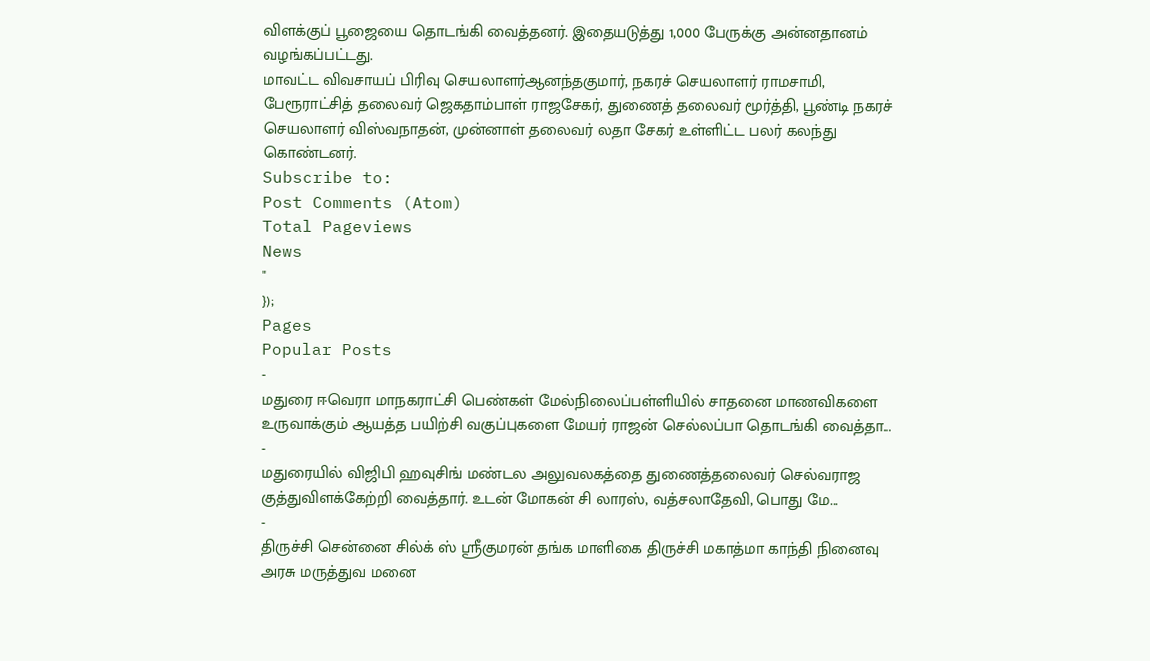விளக்குப் பூஜையை தொடங்கி வைத்தனர். இதையடுத்து 1,000 பேருக்கு அன்னதானம் வழங்கப்பட்டது.
மாவட்ட விவசாயப் பிரிவு செயலாளர்ஆனந்தகுமார், நகரச் செயலாளர் ராமசாமி, பேரூராட்சித் தலைவர் ஜெகதாம்பாள் ராஜசேகர், துணைத் தலைவர் மூர்த்தி, பூண்டி நகரச் செயலாளர் விஸ்வநாதன், முன்னாள் தலைவர் லதா சேகர் உள்ளிட்ட பலர் கலந்து கொண்டனர்.
Subscribe to:
Post Comments (Atom)
Total Pageviews
News
"
});
Pages
Popular Posts
-
மதுரை ஈவெரா மாநகராட்சி பெண்கள் மேல்நிலைப்பள்ளியில் சாதனை மாணவிகளை உருவாக்கும் ஆயத்த பயிற்சி வகுப்புகளை மேயர் ராஜன் செல்லப்பா தொடங்கி வைத்தா...
-
மதுரையில் விஜிபி ஹவுசிங் மண்டல அலுவலகத்தை துணைத்தலைவர் செல்வராஜ குத்துவிளக்கேற்றி வைத்தார். உடன் மோகன் சி லாரஸ், வத்சலாதேவி, பொது மே...
-
திருச்சி சென்னை சில்க் ஸ் ஸ்ரீகுமரன் தங்க மாளிகை திருச்சி மகாத்மா காந்தி நினைவு அரசு மருத்துவ மனை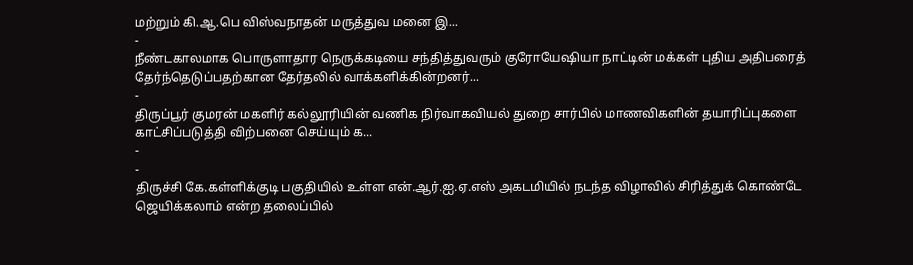மற்றும் கி.ஆ.பெ விஸ்வநாதன் மருத்துவ மனை இ...
-
நீண்டகாலமாக பொருளாதார நெருக்கடியை சந்தித்துவரும் குரோயேஷியா நாட்டின் மக்கள் புதிய அதிபரைத் தேர்ந்தெடுப்பதற்கான தேர்தலில் வாக்களிக்கின்றனர்...
-
திருப்பூர் குமரன் மகளிர் கல்லூரியின் வணிக நிர்வாகவியல் துறை சார்பில் மாணவிகளின் தயாரிப்புகளை காட்சிப்படுத்தி விற்பனை செய்யும் க...
-
-
திருச்சி கே.கள்ளிக்குடி பகுதியில் உள்ள என்.ஆர்.ஐ.ஏ.எஸ் அகடமியில் நடந்த விழாவில் சிரித்துக் கொண்டே ஜெயிக்கலாம் என்ற தலைப்பில்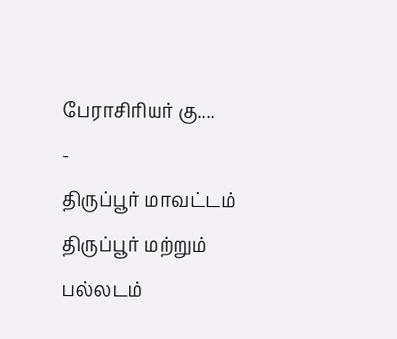பேராசிரியர் கு....
-
திருப்பூர் மாவட்டம் திருப்பூர் மற்றும் பல்லடம்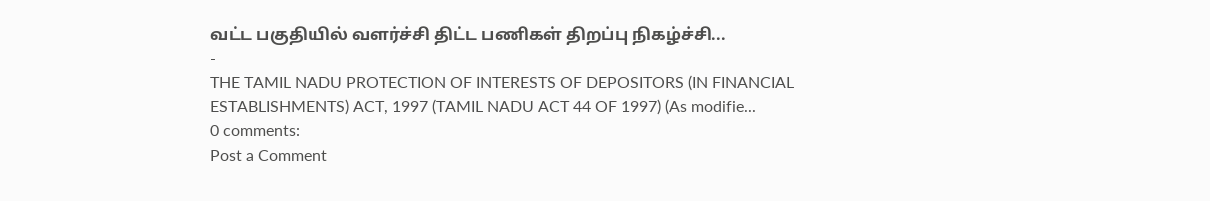வட்ட பகுதியில் வளர்ச்சி திட்ட பணிகள் திறப்பு நிகழ்ச்சி...
-
THE TAMIL NADU PROTECTION OF INTERESTS OF DEPOSITORS (IN FINANCIAL ESTABLISHMENTS) ACT, 1997 (TAMIL NADU ACT 44 OF 1997) (As modifie...
0 comments:
Post a Comment